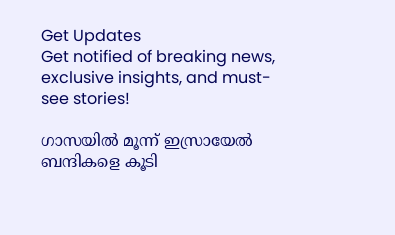Get Updates
Get notified of breaking news, exclusive insights, and must-see stories!

ഗാസയിൽ മൂന്ന് ഇസ്രായേൽ ബന്ദികളെ കൂടി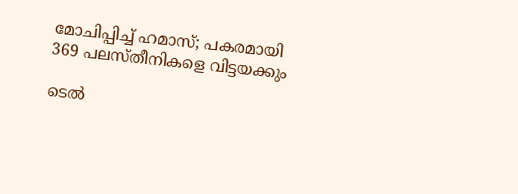മോചിപ്പിച്ച് ഹമാസ്; പകരമായി 369 പലസ്‌തീനികളെ വിട്ടയക്കും

ടെൽ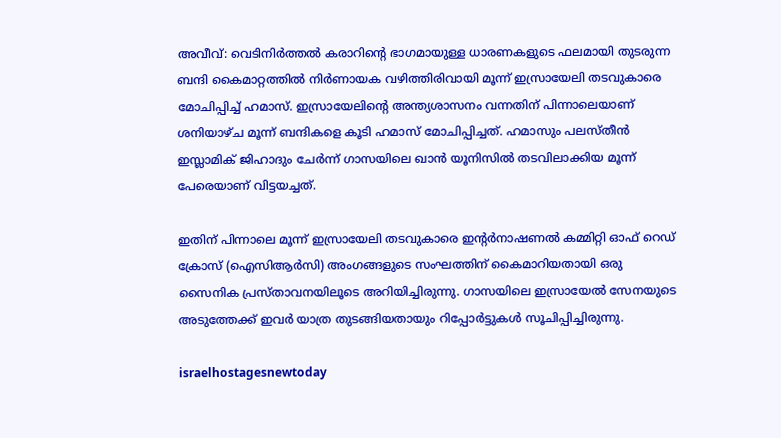അവീവ്: വെടിനിർത്തൽ കരാറിന്റെ ഭാഗമായുള്ള ധാരണകളുടെ ഫലമായി തുടരുന്ന ബന്ദി കൈമാറ്റത്തിൽ നിർണായക വഴിത്തിരിവായി മൂന്ന് ഇസ്രായേലി തടവുകാരെ മോചിപ്പിച്ച് ഹമാസ്. ഇസ്രായേലിന്റെ അന്ത്യശാസനം വന്നതിന് പിന്നാലെയാണ് ശനിയാഴ്‌ച മൂന്ന് ബന്ദികളെ കൂടി ഹമാസ് മോചിപ്പിച്ചത്. ഹമാസും പലസ്‌തീൻ ഇസ്ലാമിക് ജിഹാദും ചേർന്ന് ഗാസയിലെ ഖാൻ യൂനിസിൽ തടവിലാക്കിയ മൂന്ന് പേരെയാണ് വിട്ടയച്ചത്.

ഇതിന് പിന്നാലെ മൂന്ന് ഇസ്രായേലി തടവുകാരെ ഇന്റർനാഷണൽ കമ്മിറ്റി ഓഫ് റെഡ് ക്രോസ് (ഐസിആർസി) അംഗങ്ങളുടെ സംഘത്തിന് കൈമാറിയതായി ഒരു സൈനിക പ്രസ്‌താവനയിലൂടെ അറിയിച്ചിരുന്നു. ഗാസയിലെ ഇസ്രായേൽ സേനയുടെ അടുത്തേക്ക് ഇവർ യാത്ര തുടങ്ങിയതായും റിപ്പോർട്ടുകൾ സൂചിപ്പിച്ചിരുന്നു.

israelhostagesnewtoday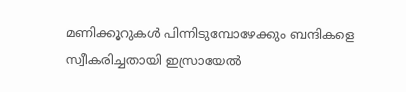മണിക്കൂറുകൾ പിന്നിടുമ്പോഴേക്കും ബന്ദികളെ സ്വീകരിച്ചതായി ഇസ്രായേൽ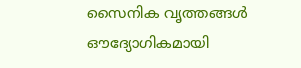സൈനിക വൃത്തങ്ങൾ ഔദ്യോഗികമായി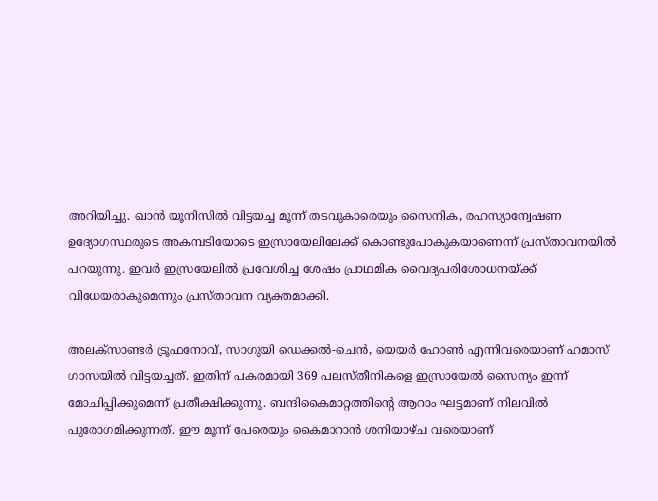അറിയിച്ചു. ഖാൻ യൂനിസിൽ വിട്ടയച്ച മൂന്ന് തടവുകാരെയും സൈനിക, രഹസ്യാന്വേഷണ ഉദ്യോഗസ്ഥരുടെ അകമ്പടിയോടെ ഇസ്രായേലിലേക്ക് കൊണ്ടുപോകുകയാണെന്ന് പ്രസ്‌താവനയിൽ പറയുന്നു. ഇവർ ഇസ്രയേലിൽ പ്രവേശിച്ച ശേഷം പ്രാഥമിക വൈദ്യപരിശോധനയ്ക്ക് വിധേയരാകുമെന്നും പ്രസ്‌താവന വ്യക്തമാക്കി.

അലക്‌സാണ്ടർ ട്രൂഫനോവ്, സാഗുയി ഡെക്കൽ-ചെൻ, യെയർ ഹോൺ എന്നിവരെയാണ് ഹമാസ് ഗാസയിൽ വിട്ടയച്ചത്. ഇതിന് പകരമായി 369 പലസ്‌തീനികളെ ഇസ്രായേൽ സൈന്യം ഇന്ന് മോചിപ്പിക്കുമെന്ന് പ്രതീക്ഷിക്കുന്നു. ബന്ദികൈമാറ്റത്തിന്റെ ആറാം ഘട്ടമാണ് നിലവിൽ പുരോഗമിക്കുന്നത്. ഈ മൂന്ന് പേരെയും കൈമാറാൻ ശനിയാഴ്‌ച വരെയാണ്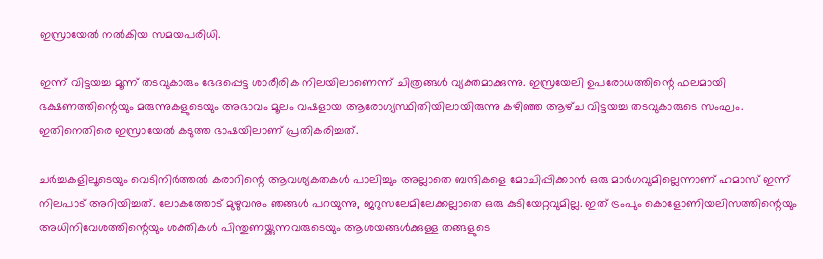ഇസ്രായേൽ നൽകിയ സമയപരിധി.

ഇന്ന് വിട്ടയച്ച മൂന്ന് തടവുകാരും ഭേദപ്പെട്ട ശാരീരിക നിലയിലാണെന്ന് ചിത്രങ്ങൾ വ്യക്തമാക്കുന്നു. ഇസ്രയേലി ഉപരോധത്തിന്റെ ഫലമായി ഭക്ഷണത്തിന്റെയും മരുന്നുകളുടെയും അഭാവം മൂലം വഷളായ ആരോഗ്യസ്ഥിതിയിലായിരുന്നു കഴിഞ്ഞ ആഴ്‌ച വിട്ടയച്ച തടവുകാരുടെ സംഘം. ഇതിനെതിരെ ഇസ്രായേൽ കടുത്ത ഭാഷയിലാണ് പ്രതികരിച്ചത്.

ചർച്ചകളിലൂടെയും വെടിനിർത്തൽ കരാറിന്റെ ആവശ്യകതകൾ പാലിച്ചും അല്ലാതെ ബന്ദികളെ മോചിപ്പിക്കാൻ ഒരു മാർഗവുമില്ലെന്നാണ് ഹമാസ് ഇന്ന് നിലപാട് അറിയിച്ചത്. ലോകത്തോട് മുഴുവനും ഞങ്ങൾ പറയുന്നു, ജറുസലേമിലേക്കല്ലാതെ ഒരു കുടിയേറ്റവുമില്ല. ഇത് ട്രംപും കൊളോണിയലിസത്തിന്റെയും അധിനിവേശത്തിന്റെയും ശക്തികൾ പിന്തുണയ്ക്കുന്നവരുടെയും ആശയങ്ങൾക്കുള്ള തങ്ങളുടെ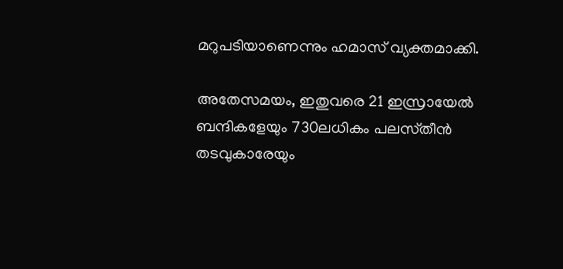മറുപടിയാണെന്നും ഹമാസ് വ്യക്തമാക്കി.

അതേസമയം, ഇതുവരെ 21 ഇസ്രായേൽ ബന്ദികളേയും 730ലധികം പലസ്‌തീൻ തടവുകാരേയും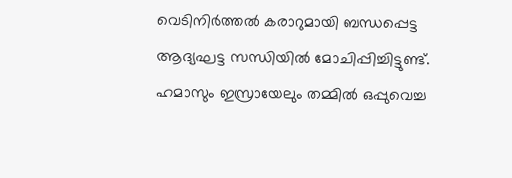വെടിനിർത്തൽ കരാറുമായി ബന്ധപ്പെട്ട ആദ്യഘട്ട സന്ധിയിൽ മോചിപ്പിച്ചിട്ടുണ്ട്. ഹമാസും ഇസ്രായേലും തമ്മിൽ ഒപ്പുവെച്ച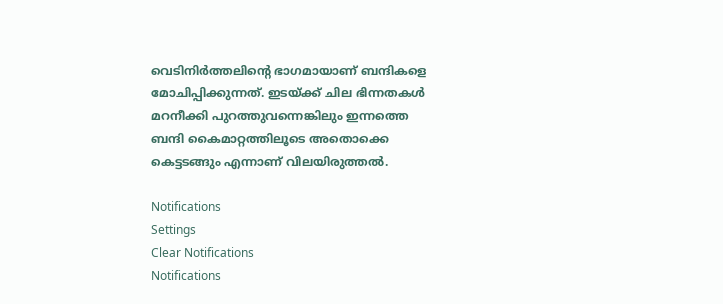വെടിനിർത്തലിന്റെ ഭാഗമായാണ് ബന്ദികളെ മോചിപ്പിക്കുന്നത്. ഇടയ്ക്ക് ചില ഭിന്നതകൾ മറനീക്കി പുറത്തുവന്നെങ്കിലും ഇന്നത്തെ ബന്ദി കൈമാറ്റത്തിലൂടെ അതൊക്കെ കെട്ടടങ്ങും എന്നാണ് വിലയിരുത്തൽ.

Notifications
Settings
Clear Notifications
Notifications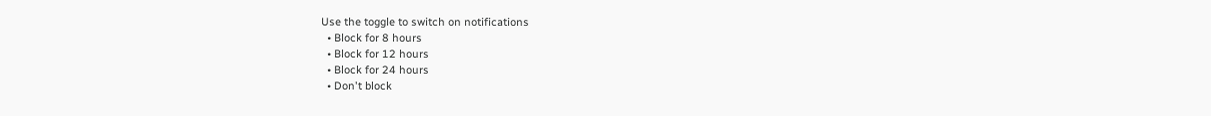Use the toggle to switch on notifications
  • Block for 8 hours
  • Block for 12 hours
  • Block for 24 hours
  • Don't block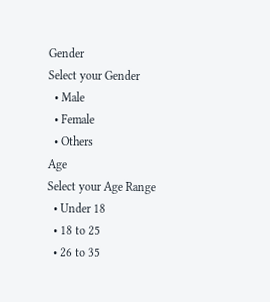Gender
Select your Gender
  • Male
  • Female
  • Others
Age
Select your Age Range
  • Under 18
  • 18 to 25
  • 26 to 35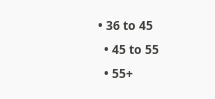• 36 to 45
  • 45 to 55
  • 55+